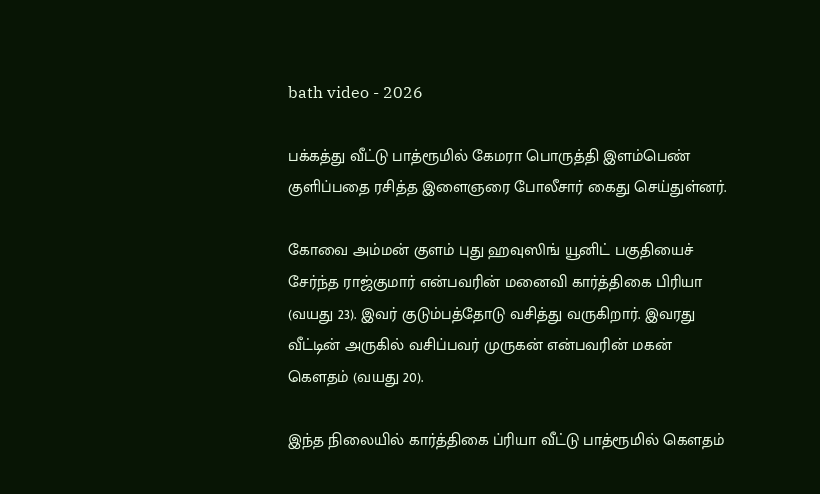bath video - 2026

பக்கத்து வீட்டு பாத்ரூமில் கேமரா பொருத்தி இளம்பெண் குளிப்பதை ரசித்த இளைஞரை போலீசார் கைது செய்துள்னர்.

கோவை அம்மன் குளம் புது ஹவுஸிங் யூனிட் பகுதியைச் சேர்ந்த ராஜ்குமார் என்பவரின் மனைவி கார்த்திகை பிரியா (வயது 23). இவர் குடும்பத்தோடு வசித்து வருகிறார். இவரது வீட்டின் அருகில் வசிப்பவர் முருகன் என்பவரின் மகன் கௌதம் (வயது 20).

இந்த நிலையில் கார்த்திகை ப்ரியா வீட்டு பாத்ரூமில் கௌதம்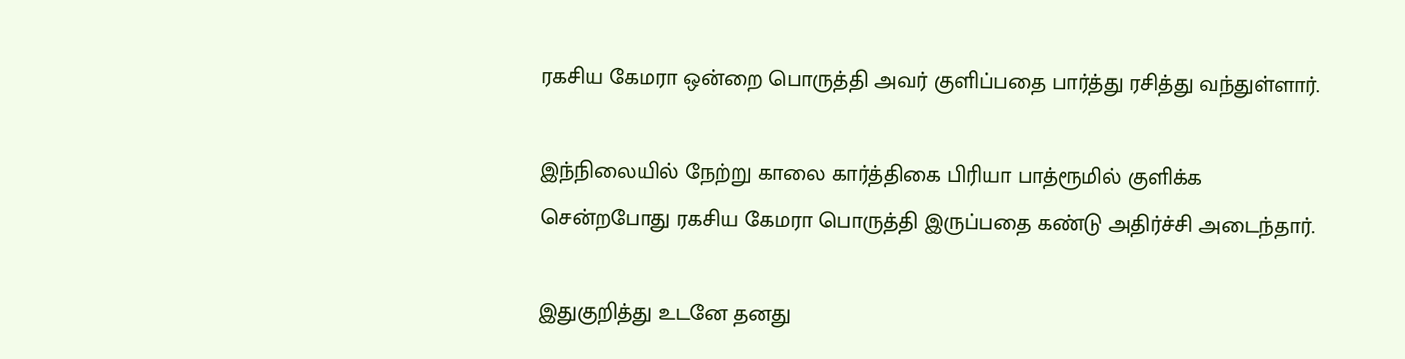ரகசிய கேமரா ஒன்றை பொருத்தி அவர் குளிப்பதை பார்த்து ரசித்து வந்துள்ளார்.

இந்நிலையில் நேற்று காலை கார்த்திகை பிரியா பாத்ரூமில் குளிக்க சென்றபோது ரகசிய கேமரா பொருத்தி இருப்பதை கண்டு அதிர்ச்சி அடைந்தார்.

இதுகுறித்து உடனே தனது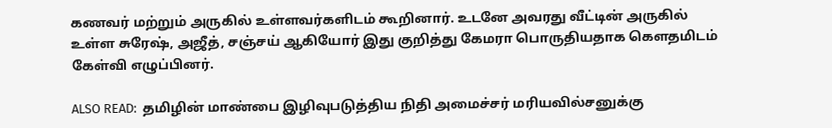கணவர் மற்றும் அருகில் உள்ளவர்களிடம் கூறினார். உடனே அவரது வீட்டின் அருகில் உள்ள சுரேஷ், அஜீத், சஞ்சய் ஆகியோர் இது குறித்து கேமரா பொருதியதாக கௌதமிடம் கேள்வி எழுப்பினர்.

ALSO READ:  தமிழின் மாண்பை இழிவுபடுத்திய நிதி அமைச்சர் மரியவில்சனுக்கு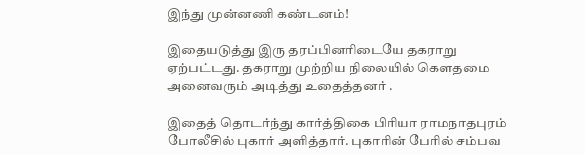இந்து முன்னணி கண்டனம்!

இதையடுத்து இரு தரப்பினரிடையே தகராறு ஏற்பட்டது. தகராறு முற்றிய நிலையில் கௌதமை அனைவரும் அடித்து உதைத்தனர் .

இதைத் தொடர்ந்து கார்த்திகை பிரியா ராமநாதபுரம் போலீசில் புகார் அளித்தார். புகாரின் பேரில் சம்பவ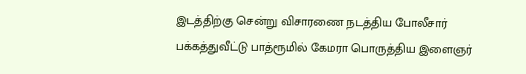இடத்திற்கு சென்று விசாரணை நடத்திய போலீசார் பக்கத்துவீட்டு பாத்ரூமில் கேமரா பொருத்திய இளைஞர்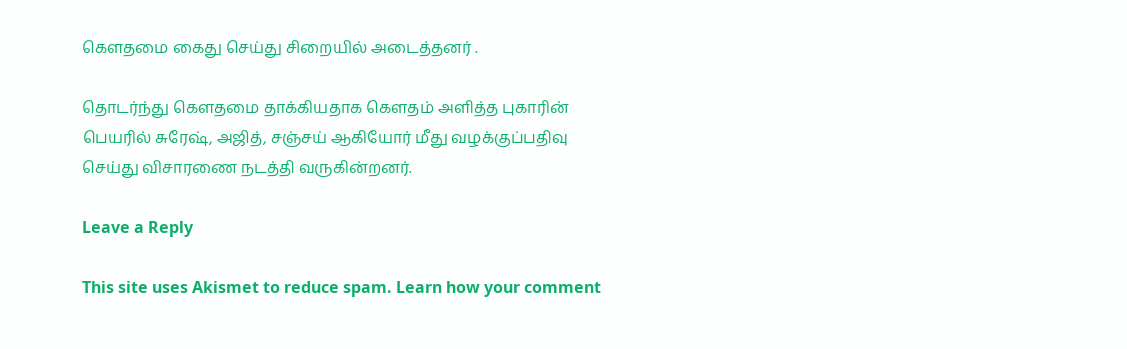கௌதமை கைது செய்து சிறையில் அடைத்தனர் .

தொடர்ந்து கௌதமை தாக்கியதாக கௌதம் அளித்த புகாரின் பெயரில் சுரேஷ், அஜித், சஞ்சய் ஆகியோர் மீது வழக்குப்பதிவு செய்து விசாரணை நடத்தி வருகின்றனர்.

Leave a Reply

This site uses Akismet to reduce spam. Learn how your comment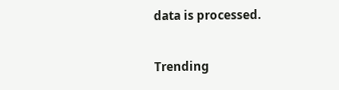data is processed.

Trending